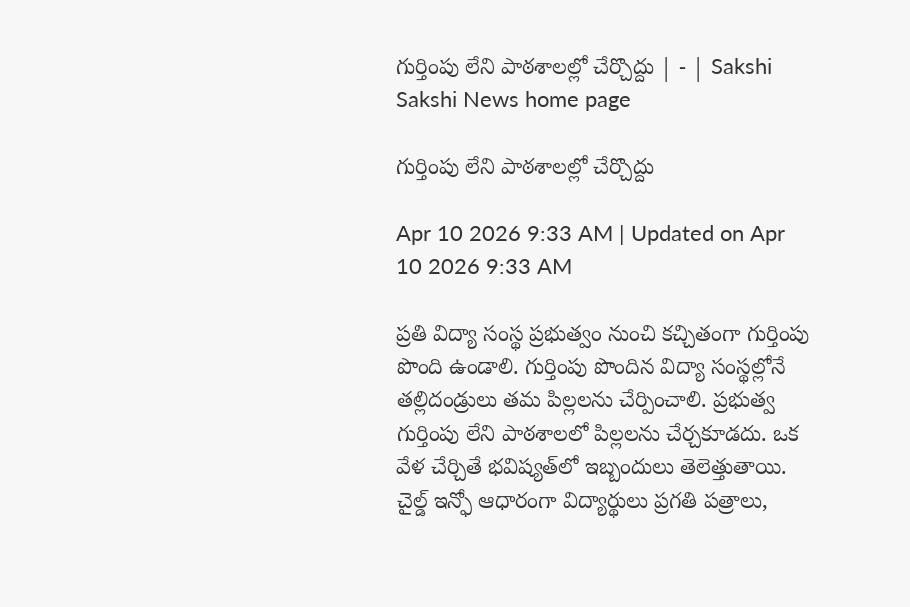గుర్తింపు లేని పాఠశాలల్లో చేర్చొద్దు | - | Sakshi
Sakshi News home page

గుర్తింపు లేని పాఠశాలల్లో చేర్చొద్దు

Apr 10 2026 9:33 AM | Updated on Apr 10 2026 9:33 AM

ప్రతి విద్యా సంస్థ ప్రభుత్వం నుంచి కచ్చితంగా గుర్తింపు పొంది ఉండాలి. గుర్తింపు పొందిన విద్యా సంస్థల్లోనే తల్లిదండ్రులు తమ పిల్లలను చేర్పించాలి. ప్రభుత్వ గుర్తింపు లేని పాఠశాలలో పిల్లలను చేర్చకూడదు. ఒక వేళ చేర్చితే భవిష్యత్‌లో ఇబ్బందులు తెలెత్తుతాయి. చైల్డ్‌ ఇన్ఫో ఆధారంగా విద్యార్థులు ప్రగతి పత్రాలు,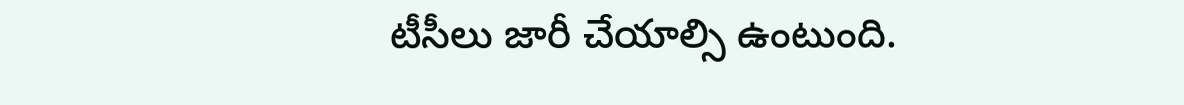టీసీలు జారీ చేయాల్సి ఉంటుంది.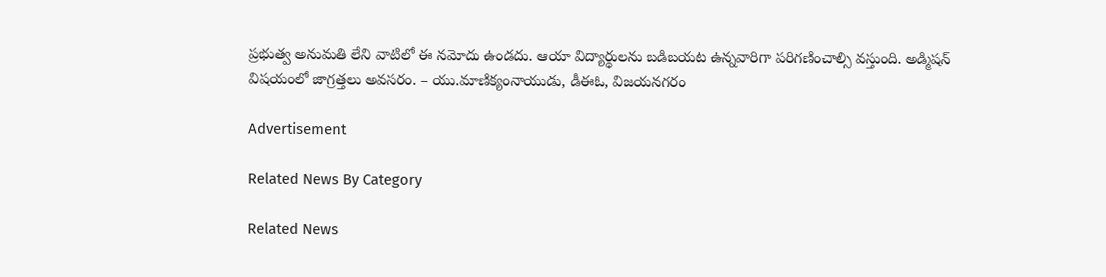ప్రభుత్వ అనుమతి లేని వాటిలో ఈ నమోదు ఉండదు. ఆయా విద్యార్థులను బడిబయట ఉన్నవారిగా పరిగణించాల్సి వస్తుంది. అడ్మిషన్‌ విషయంలో జాగ్రత్తలు అవసరం. – యు.మాణిక్యంనాయుడు, డీఈఓ, విజయనగరం

Advertisement

Related News By Category

Related News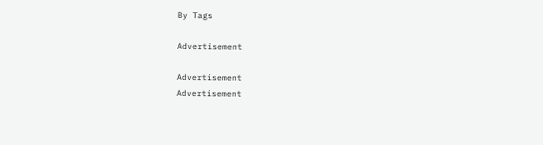By Tags

Advertisement

Advertisement
Advertisement